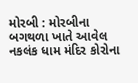મોરબી : મોરબીના બગથળા ખાતે આવેલ નકલંક ધામ મંદિર કોરોના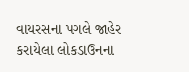વાયરસના પગલે જાહેર કરાયેલા લોકડાઉનના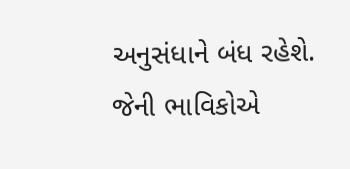અનુસંધાને બંધ રહેશે. જેની ભાવિકોએ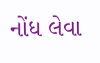નોંધ લેવા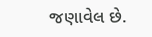જણાવેલ છે.